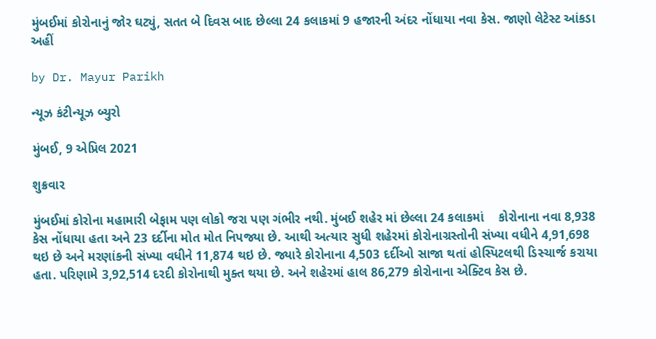મુંબઈમાં કોરોનાનું જોર ઘટ્યું, સતત બે દિવસ બાદ છેલ્લા 24 કલાકમાં 9 હજારની અંદર નોંધાયા નવા કેસ. જાણો લેટેસ્ટ આંકડા અહીં

by Dr. Mayur Parikh

ન્યૂઝ કંટીન્યૂઝ બ્યુરો

મુંબઈ, 9 એપ્રિલ 2021

શુક્રવાર

મુંબઈમાં કોરોના મહામારી બેફામ પણ લોકો જરા પણ ગંભીર નથી. મુંબઈ શહેર માં છેલ્લા 24 કલાકમાં    કોરોનાના નવા 8,938 કેસ નોંધાયા હતા અને 23 દર્દીના મોત મોત નિપજ્યા છે. આથી અત્યાર સુધી શહેરમાં કોરોનાગ્રસ્તોની સંખ્યા વધીને 4,91,698 થઇ છે અને મરણાંકની સંખ્યા વધીને 11,874 થઇ છે. જ્યારે કોરોનાના 4,503 દર્દીઓ સાજા થતાં હોસ્પિટલથી ડિસ્ચાર્જ કરાયા હતા. પરિણામે 3,92,514 દરદી કોરોનાથી મુક્ત થયા છે. અને શહેરમાં હાલ 86,279 કોરોનાના એક્ટિવ કેસ છે.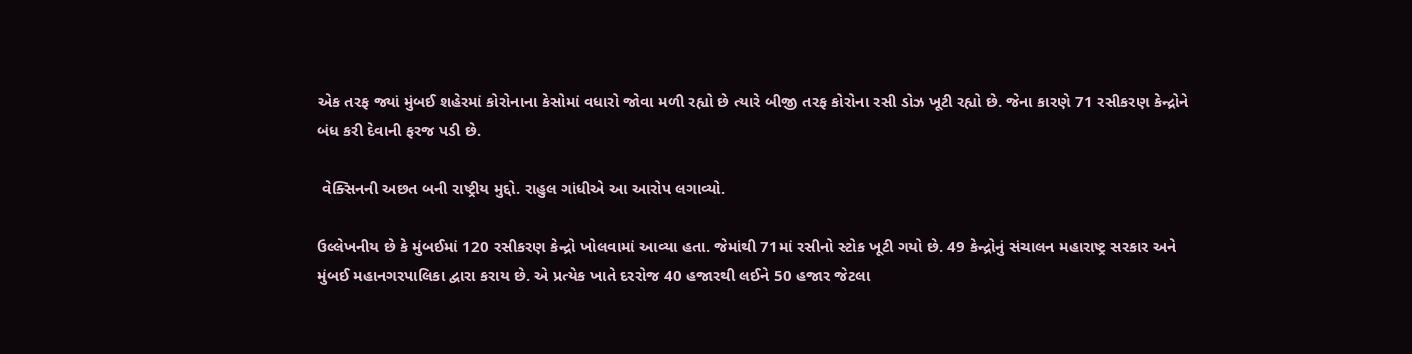એક તરફ જ્યાં મુંબઈ શહેરમાં કોરોનાના કેસોમાં વધારો જોવા મળી રહ્યો છે ત્યારે બીજી તરફ કોરોના રસી ડોઝ ખૂટી રહ્યો છે. જેના કારણે 71 રસીકરણ કેન્દ્રોને બંધ કરી દેવાની ફરજ પડી છે.

 વેક્સિનની અછત બની રાષ્ટ્રીય મુદ્દો. રાહુલ ગાંધીએ આ આરોપ લગાવ્યો.

ઉલ્લેખનીય છે કે મુંબઈમાં 120 રસીકરણ કેન્દ્રો ખોલવામાં આવ્યા હતા. જેમાંથી 71માં રસીનો સ્ટોક ખૂટી ગયો છે. 49 કેન્દ્રોનું સંચાલન મહારાષ્ટ્ર સરકાર અને મુંબઈ મહાનગરપાલિકા દ્વારા કરાય છે. એ પ્રત્યેક ખાતે દરરોજ 40 હજારથી લઈને 50 હજાર જેટલા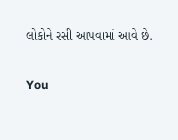લોકોને રસી આપવામાં આવે છે.

You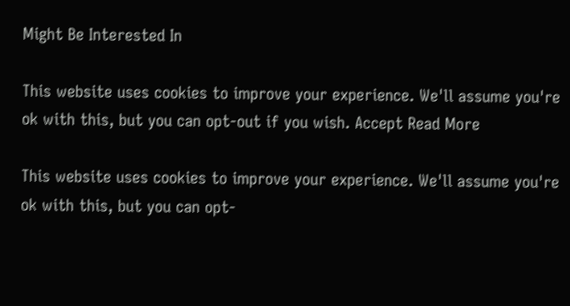Might Be Interested In

This website uses cookies to improve your experience. We'll assume you're ok with this, but you can opt-out if you wish. Accept Read More

This website uses cookies to improve your experience. We'll assume you're ok with this, but you can opt-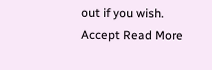out if you wish. Accept Read More